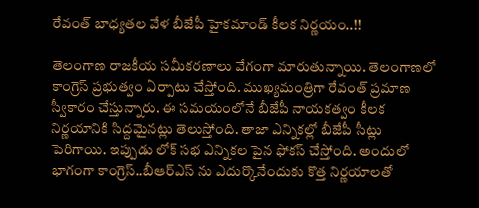రేవంత్ బాధ్యతల వేళ బీజేపీ హైకమాండ్ కీలక నిర్ణయం..!!

తెలంగాణ రాజకీయ సమీకరణాలు వేగంగా మారుతున్నాయి. తెలంగాణలో కాంగ్రెస్ ప్రభుత్వం ఏర్పాటు చేస్తోంది. ముఖ్యమంత్రిగా రేవంత్ ప్రమాణ స్వీకారం చేస్తున్నారు. ఈ సమయంలోనే బీజేపీ నాయకత్వం కీలక నిర్ణయానికి సిద్దమైనట్లు తెలుస్తోంది. తాజా ఎన్నికల్లో బీజేపీ సీట్లు పెరిగాయి. ఇప్పుడు లోక్ సభ ఎన్నికల పైన ఫోకస్ చేస్తోంది. అందులో భాగంగా కాంగ్రెస్..బీఆర్ఎస్ ను ఎదుర్కొనేందుకు కొత్త నిర్ణయాలతో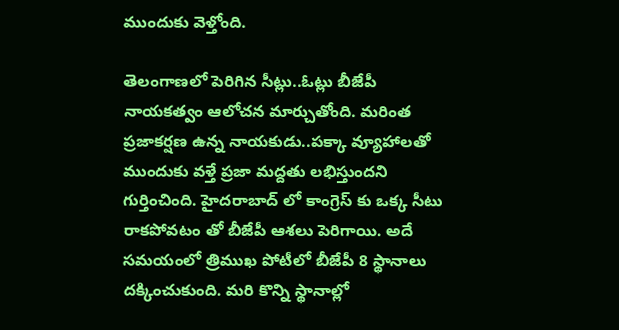ముందుకు వెళ్తోంది.

తెలంగాణలో పెరిగిన సీట్లు..ఓట్లు బీజేపీ నాయకత్వం ఆలోచన మార్చుతోంది. మరింత ప్రజాకర్షణ ఉన్న నాయకుడు..పక్కా వ్యూహాలతో ముందుకు వళ్తే ప్రజా మద్దతు లభిస్తుందని గుర్తించింది. హైదరాబాద్ లో కాంగ్రెస్ కు ఒక్క సీటు రాకపోవటం తో బీజేపీ ఆశలు పెరిగాయి. అదే సమయంలో త్రిముఖ పోటీలో బీజేపీ 8 స్థానాలు దక్కించుకుంది. మరి కొన్ని స్థానాల్లో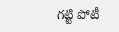గట్టి పోటీ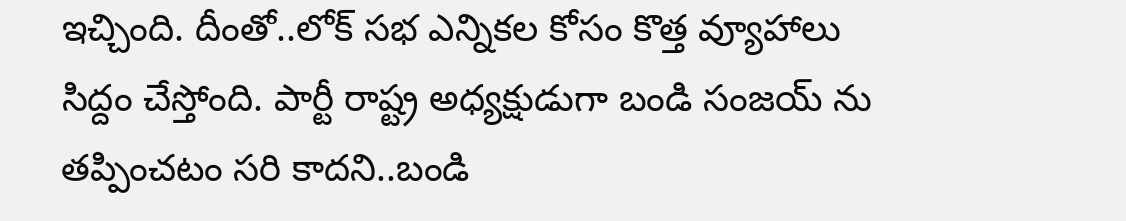ఇచ్చింది. దీంతో..లోక్ సభ ఎన్నికల కోసం కొత్త వ్యూహాలు సిద్దం చేస్తోంది. పార్టీ రాష్ట్ర అధ్యక్షుడుగా బండి సంజయ్ ను తప్పించటం సరి కాదని..బండి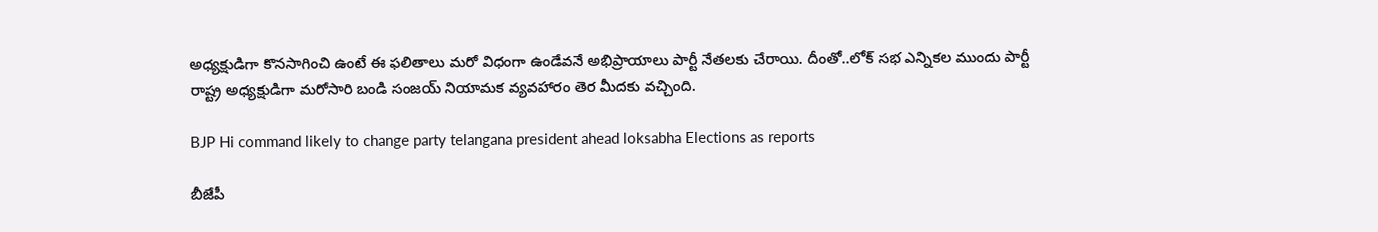అధ్యక్షుడిగా కొనసాగించి ఉంటే ఈ ఫలితాలు మరో విధంగా ఉండేవనే అభిప్రాయాలు పార్టీ నేతలకు చేరాయి. దీంతో..లోక్ సభ ఎన్నికల ముందు పార్టీ రాష్ట్ర అధ్యక్షుడిగా మరోసారి బండి సంజయ్ నియామక వ్యవహారం తెర మీదకు వచ్చింది.

BJP Hi command likely to change party telangana president ahead loksabha Elections as reports

బీజేపీ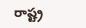రాష్ట్ర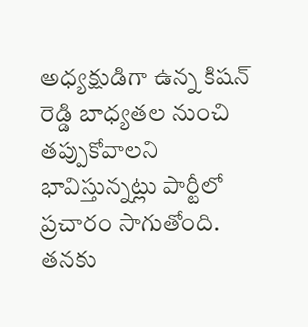అధ్యక్షుడిగా ఉన్న కిషన్ రెడ్డి బాధ్యతల నుంచి తప్పుకోవాలని భావిస్తున్నట్లు పార్టీలో ప్రచారం సాగుతోంది. తనకు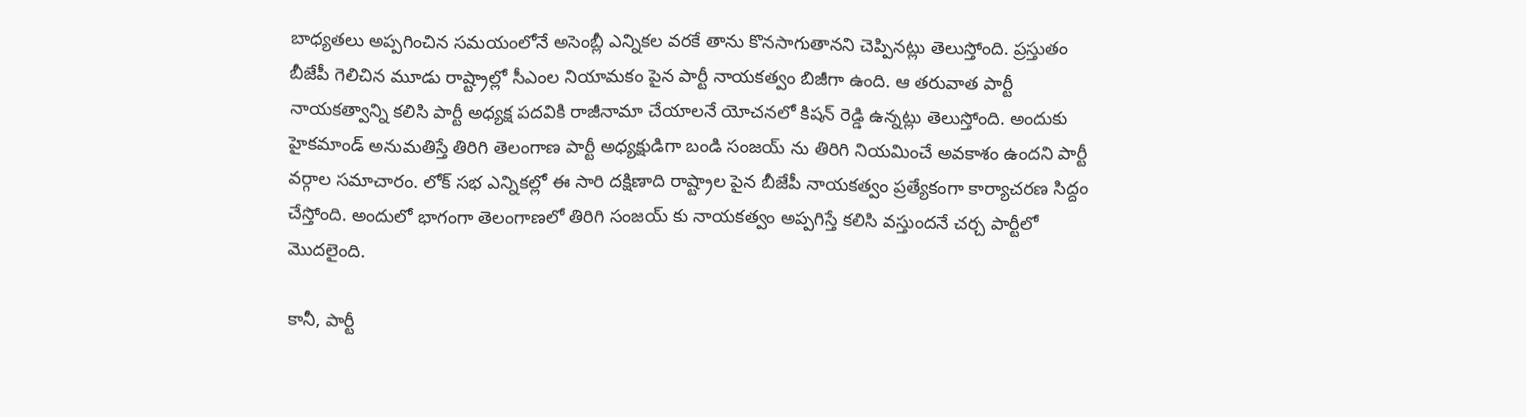బాధ్యతలు అప్పగించిన సమయంలోనే అసెంబ్లీ ఎన్నికల వరకే తాను కొనసాగుతానని చెప్పినట్లు తెలుస్తోంది. ప్రస్తుతం బీజేపీ గెలిచిన మూడు రాష్ట్రాల్లో సీఎంల నియామకం పైన పార్టీ నాయకత్వం బిజీగా ఉంది. ఆ తరువాత పార్టీ నాయకత్వాన్ని కలిసి పార్టీ అధ్యక్ష పదవికి రాజీనామా చేయాలనే యోచనలో కిషన్ రెడ్డి ఉన్నట్లు తెలుస్తోంది. అందుకు హైకమాండ్ అనుమతిస్తే తిరిగి తెలంగాణ పార్టీ అధ్యక్షుడిగా బండి సంజయ్ ను తిరిగి నియమించే అవకాశం ఉందని పార్టీ వర్గాల సమాచారం. లోక్ సభ ఎన్నికల్లో ఈ సారి దక్షిణాది రాష్ట్రాల పైన బీజేపీ నాయకత్వం ప్రత్యేకంగా కార్యాచరణ సిద్దం చేస్తోంది. అందులో భాగంగా తెలంగాణలో తిరిగి సంజయ్ కు నాయకత్వం అప్పగిస్తే కలిసి వస్తుందనే చర్చ పార్టీలో మొదలైంది.

కానీ, పార్టీ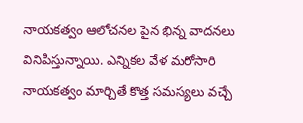నాయకత్వం ఆలోచనల పైన భిన్న వాదనలు వినిపిస్తున్నాయి. ఎన్నికల వేళ మరోసారి నాయకత్వం మార్చితే కొత్త సమస్యలు వచ్చే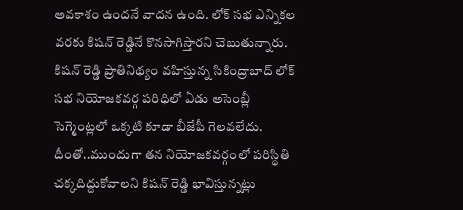అవకాశం ఉందనే వాదన ఉంది. లోక్ సభ ఎన్నికల వరకు కిషన్ రెడ్డినే కొనసాగిస్తారని చెబుతున్నారు. కిషన్ రెడ్డి ప్రాతినిథ్యం వహిస్తున్న సికింద్రాబాద్ లోక్ సభ నియోజకవర్గ పరిధిలో ఏడు అసెంబ్లీ సెగ్మెంట్లలో ఒక్కటి కూడా బీజేపీ గెలవలేదు. దీంతో..ముందుగా తన నియోజకవర్గంలో పరిస్థితి చక్కదిద్దుకోవాలని కిషన్ రెడ్డి భావిస్తున్నట్లు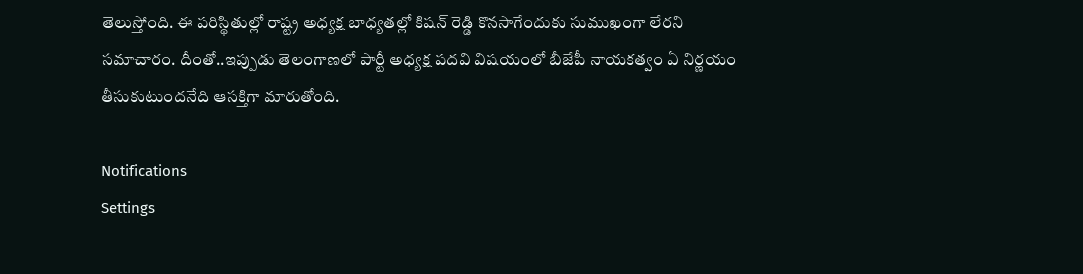తెలుస్తోంది. ఈ పరిస్థితుల్లో రాష్ట్ర అధ్యక్ష బాధ్యతల్లో కిషన్ రెడ్డి కొనసాగేందుకు సుముఖంగా లేరని సమాచారం. దీంతో..ఇప్పుడు తెలంగాణలో పార్టీ అధ్యక్ష పదవి విషయంలో బీజేపీ నాయకత్వం ఏ నిర్ణయం తీసుకుటుందనేది ఆసక్తిగా మారుతోంది.

Notifications
Settings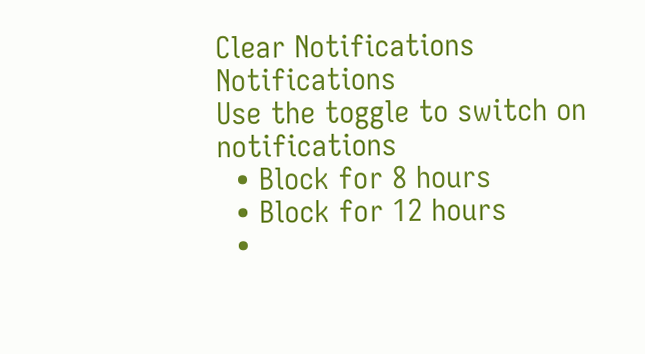Clear Notifications
Notifications
Use the toggle to switch on notifications
  • Block for 8 hours
  • Block for 12 hours
  •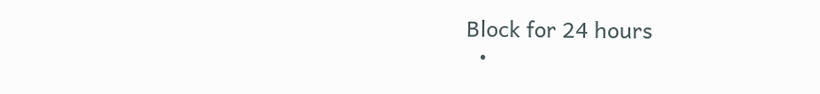Block for 24 hours
  •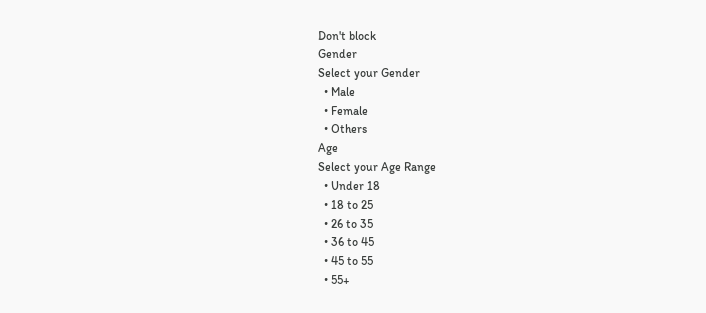Don't block
Gender
Select your Gender
  • Male
  • Female
  • Others
Age
Select your Age Range
  • Under 18
  • 18 to 25
  • 26 to 35
  • 36 to 45
  • 45 to 55
  • 55+